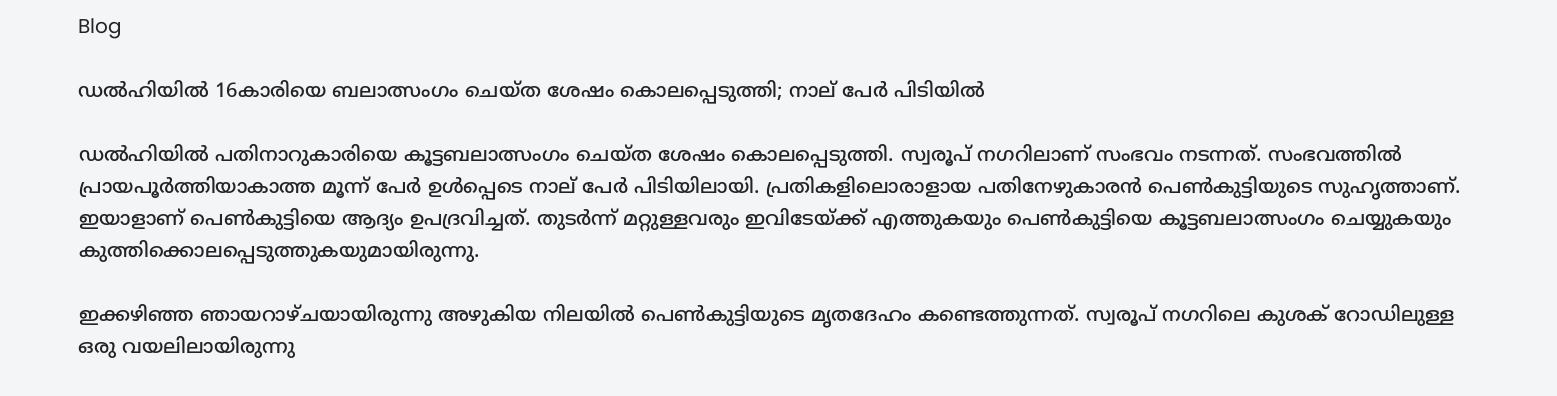Blog

ഡല്‍ഹിയില്‍ 16കാരിയെ ബലാത്സംഗം ചെയ്ത ശേഷം കൊലപ്പെടുത്തി; നാല് പേര്‍ പിടിയില്‍

ഡല്‍ഹിയില്‍ പതിനാറുകാരിയെ കൂട്ടബലാത്സംഗം ചെയ്ത ശേഷം കൊലപ്പെടുത്തി. സ്വരൂപ് നഗറിലാണ് സംഭവം നടന്നത്. സംഭവത്തില്‍ പ്രായപൂര്‍ത്തിയാകാത്ത മൂന്ന് പേര്‍ ഉള്‍പ്പെടെ നാല് പേര്‍ പിടിയിലായി. പ്രതികളിലൊരാളായ പതിനേഴുകാരന്‍ പെണ്‍കുട്ടിയുടെ സുഹൃത്താണ്. ഇയാളാണ് പെണ്‍കുട്ടിയെ ആദ്യം ഉപദ്രവിച്ചത്. തുടര്‍ന്ന് മറ്റുള്ളവരും ഇവിടേയ്ക്ക് എത്തുകയും പെണ്‍കുട്ടിയെ കൂട്ടബലാത്സംഗം ചെയ്യുകയും കുത്തിക്കൊലപ്പെടുത്തുകയുമായിരുന്നു.

ഇക്കഴിഞ്ഞ ഞായറാഴ്ചയായിരുന്നു അഴുകിയ നിലയില്‍ പെണ്‍കുട്ടിയുടെ മൃതദേഹം കണ്ടെത്തുന്നത്. സ്വരൂപ് നഗറിലെ കുശക് റോഡിലുള്ള ഒരു വയലിലായിരുന്നു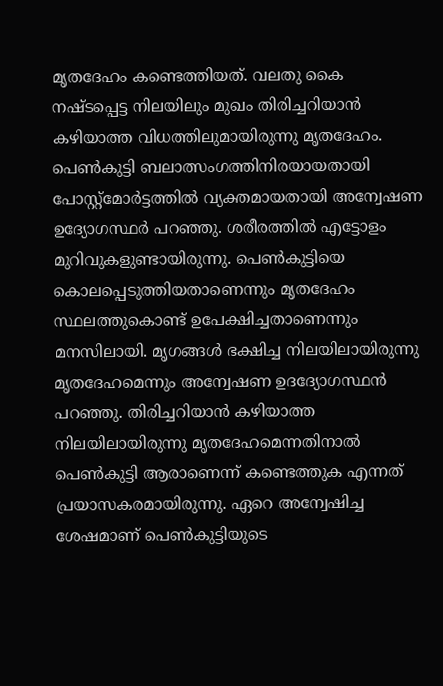മൃതദേഹം കണ്ടെത്തിയത്. വലതു കൈ നഷ്ടപ്പെട്ട നിലയിലും മുഖം തിരിച്ചറിയാന്‍ കഴിയാത്ത വിധത്തിലുമായിരുന്നു മൃതദേഹം. പെണ്‍കുട്ടി ബലാത്സംഗത്തിനിരയായതായി പോസ്റ്റ്‌മോര്‍ട്ടത്തില്‍ വ്യക്തമായതായി അന്വേഷണ ഉദ്യോഗസ്ഥര്‍ പറഞ്ഞു. ശരീരത്തില്‍ എട്ടോളം മുറിവുകളുണ്ടായിരുന്നു. പെണ്‍കുട്ടിയെ കൊലപ്പെടുത്തിയതാണെന്നും മൃതദേഹം സ്ഥലത്തുകൊണ്ട് ഉപേക്ഷിച്ചതാണെന്നും മനസിലായി. മൃഗങ്ങള്‍ ഭക്ഷിച്ച നിലയിലായിരുന്നു മൃതദേഹമെന്നും അന്വേഷണ ഉദദ്യോഗസ്ഥന്‍ പറഞ്ഞു. തിരിച്ചറിയാന്‍ കഴിയാത്ത നിലയിലായിരുന്നു മൃതദേഹമെന്നതിനാല്‍ പെണ്‍കുട്ടി ആരാണെന്ന് കണ്ടെത്തുക എന്നത് പ്രയാസകരമായിരുന്നു. ഏറെ അന്വേഷിച്ച ശേഷമാണ് പെണ്‍കുട്ടിയുടെ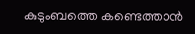കുടുംബത്തെ കണ്ടെത്താന്‍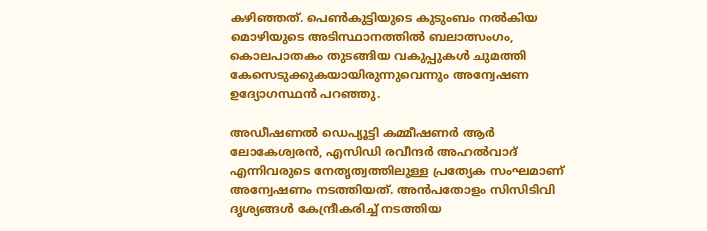കഴിഞ്ഞത്. പെണ്‍കുട്ടിയുടെ കുടുംബം നല്‍കിയ മൊഴിയുടെ അടിസ്ഥാനത്തില്‍ ബലാത്സംഗം, കൊലപാതകം തുടങ്ങിയ വകുപ്പുകള്‍ ചുമത്തി കേസെടുക്കുകയായിരുന്നുവെന്നും അന്വേഷണ ഉദ്യോഗസ്ഥന്‍ പറഞ്ഞു.

അഡീഷണല്‍ ഡെപ്യൂട്ടി കമ്മീഷണര്‍ ആര്‍ ലോകേശ്വരന്‍, എസിഡി രവീന്ദര്‍ അഹല്‍വാദ് എന്നിവരുടെ നേതൃത്വത്തിലുള്ള പ്രത്യേക സംഘമാണ് അന്വേഷണം നടത്തിയത്. അന്‍പതോളം സിസിടിവി ദൃശ്യങ്ങള്‍ കേന്ദ്രീകരിച്ച് നടത്തിയ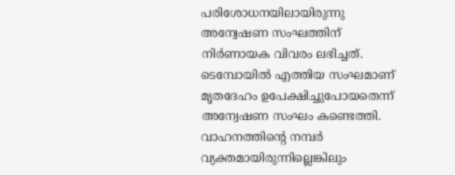പരിശോധനയിലായിരുന്നു അന്വേഷണ സംഘത്തിന് നിര്‍ണായക വിവരം ലഭിച്ചത്. ടെമ്പോയില്‍ എത്തിയ സംഘമാണ് മൃതദേഹം ഉപേക്ഷിച്ചുപോയതെന്ന് അന്വേഷണ സംഘം കണ്ടെത്തി. വാഹനത്തിന്റെ നമ്പര്‍ വ്യക്തമായിരുന്നില്ലെങ്കിലും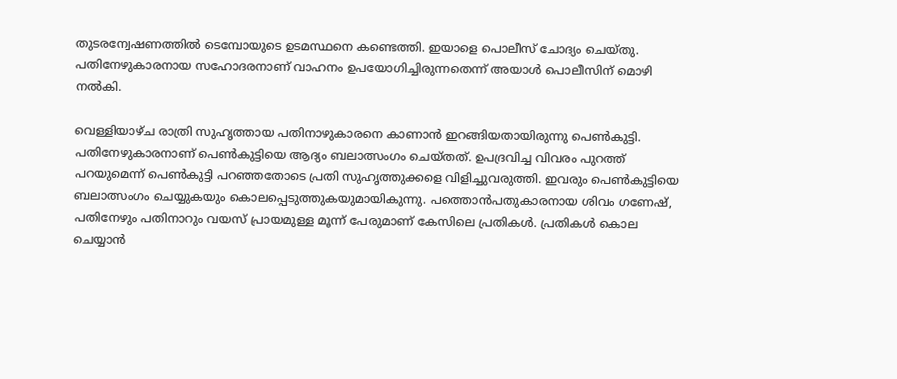തുടരന്വേഷണത്തില്‍ ടെമ്പോയുടെ ഉടമസ്ഥനെ കണ്ടെത്തി. ഇയാളെ പൊലീസ് ചോദ്യം ചെയ്തു. പതിനേഴുകാരനായ സഹോദരനാണ് വാഹനം ഉപയോഗിച്ചിരുന്നതെന്ന് അയാള്‍ പൊലീസിന് മൊഴി നല്‍കി.

വെള്ളിയാഴ്ച രാത്രി സുഹൃത്തായ പതിനാഴുകാരനെ കാണാന്‍ ഇറങ്ങിയതായിരുന്നു പെണ്‍കുട്ടി. പതിനേഴുകാരനാണ് പെണ്‍കുട്ടിയെ ആദ്യം ബലാത്സംഗം ചെയ്തത്. ഉപദ്രവിച്ച വിവരം പുറത്ത് പറയുമെന്ന് പെണ്‍കുട്ടി പറഞ്ഞതോടെ പ്രതി സുഹൃത്തുക്കളെ വിളിച്ചുവരുത്തി. ഇവരും പെണ്‍കുട്ടിയെ ബലാത്സംഗം ചെയ്യുകയും കൊലപ്പെടുത്തുകയുമായികുന്നു. പത്തൊന്‍പതുകാരനായ ശിവം ഗണേഷ്, പതിനേഴും പതിനാറും വയസ് പ്രായമുള്ള മൂന്ന് പേരുമാണ് കേസിലെ പ്രതികള്‍. പ്രതികള്‍ കൊല ചെയ്യാന്‍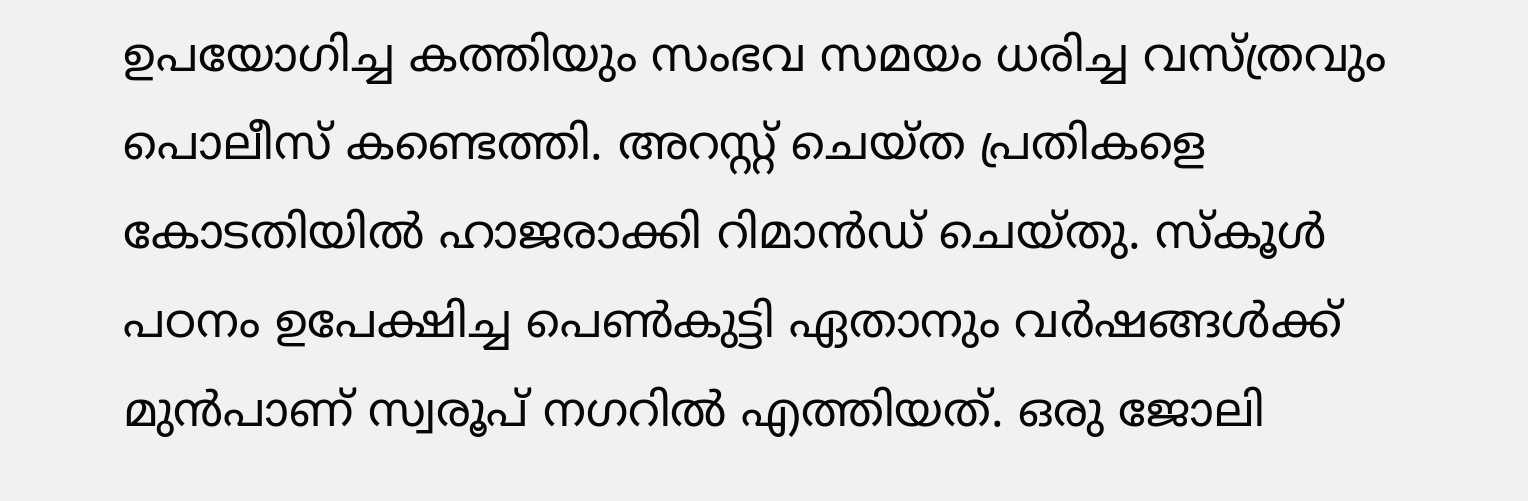ഉപയോഗിച്ച കത്തിയും സംഭവ സമയം ധരിച്ച വസ്ത്രവും പൊലീസ് കണ്ടെത്തി. അറസ്റ്റ് ചെയ്ത പ്രതികളെ കോടതിയില്‍ ഹാജരാക്കി റിമാന്‍ഡ് ചെയ്തു. സ്‌കൂള്‍ പഠനം ഉപേക്ഷിച്ച പെണ്‍കുട്ടി ഏതാനും വര്‍ഷങ്ങള്‍ക്ക് മുന്‍പാണ് സ്വരൂപ് നഗറില്‍ എത്തിയത്. ഒരു ജോലി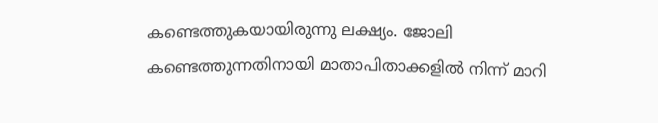കണ്ടെത്തുകയായിരുന്നു ലക്ഷ്യം. ജോലി കണ്ടെത്തുന്നതിനായി മാതാപിതാക്കളിൽ നിന്ന് മാറി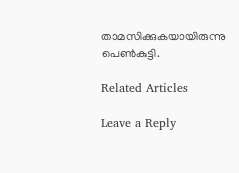താമസിക്കുകയായിരുന്നു പെൺകുട്ടി.

Related Articles

Leave a Reply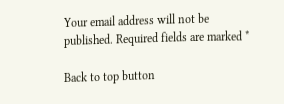Your email address will not be published. Required fields are marked *

Back to top button